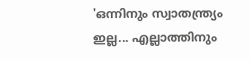'ഒന്നിനും സ്വാതന്ത്ര്യം ഇല്ല... എല്ലാത്തിനും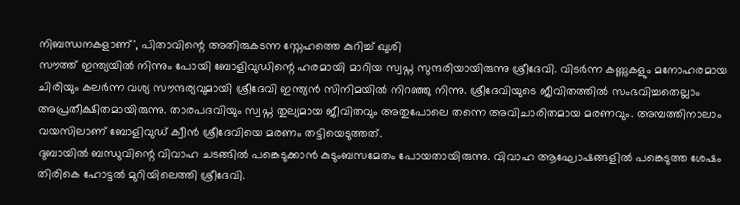നിബന്ധനകളാണ്', പിതാവിന്റെ അതിരുകടന്ന സ്നേഹത്തെ കുറിച്ച് ഖുശി
സൗത്ത് ഇന്ത്യയിൽ നിന്നും പോയി ബോളിവുഡിന്റെ ഹരമായി മാറിയ സ്വപ്ന സുന്ദരിയായിരുന്നു ശ്രീദേവി. വിടർന്ന കണ്ണുകളും മനോഹരമായ ചിരിയും കലർന്ന വശ്യ സൗന്ദര്യവുമായി ശ്രീദേവി ഇന്ത്യൻ സിനിമയിൽ നിറഞ്ഞു നിന്നു. ശ്രീദേവിയുടെ ജീവിതത്തിൽ സംഭവിച്ചതെല്ലാം അപ്രതീക്ഷിതമായിരുന്നു. താരപദവിയും സ്വപ്ന തുല്യമായ ജീവിതവും അതുപോലെ തന്നെ അവിചാരിതമായ മരണവും. അമ്പത്തിനാലാം വയസിലാണ് ബോളിവുഡ് ക്വീൻ ശ്രീദേവിയെ മരണം തട്ടിയെടുത്തത്.
ദുബായിൽ ബന്ധുവിന്റെ വിവാഹ ചടങ്ങിൽ പങ്കെടുക്കാൻ കുടുംബസമേതം പോയതായിരുന്നു. വിവാഹ ആഘോഷങ്ങളിൽ പങ്കെടുത്ത ശേഷം തിരികെ ഹോട്ടൽ മുറിയിലെത്തി ശ്രീദേവി.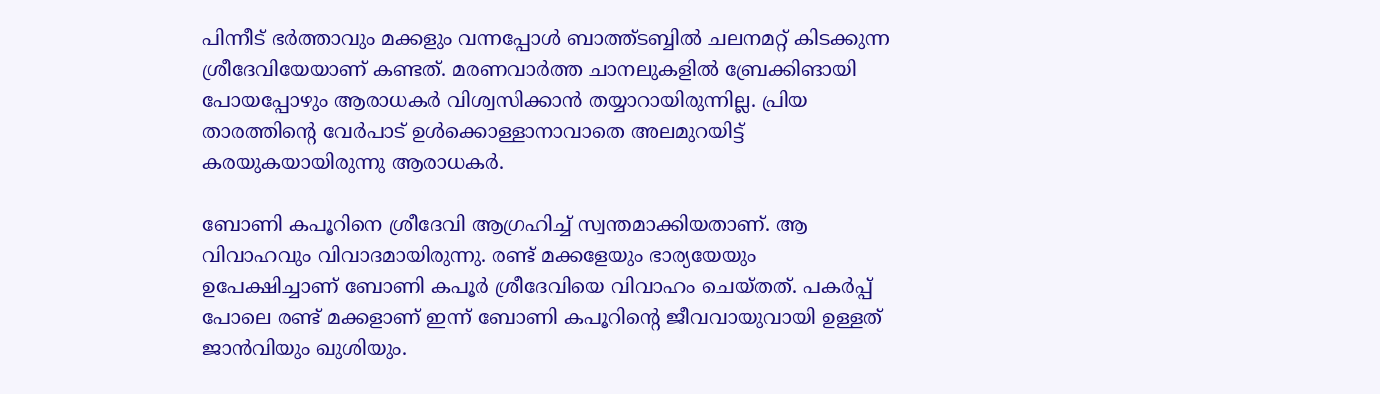പിന്നീട് ഭർത്താവും മക്കളും വന്നപ്പോൾ ബാത്ത്ടബ്ബിൽ ചലനമറ്റ് കിടക്കുന്ന ശ്രീദേവിയേയാണ് കണ്ടത്. മരണവാർത്ത ചാനലുകളിൽ ബ്രേക്കിങായി പോയപ്പോഴും ആരാധകർ വിശ്വസിക്കാൻ തയ്യാറായിരുന്നില്ല. പ്രിയ താരത്തിന്റെ വേർപാട് ഉൾക്കൊള്ളാനാവാതെ അലമുറയിട്ട് കരയുകയായിരുന്നു ആരാധകർ.

ബോണി കപൂറിനെ ശ്രീദേവി ആഗ്രഹിച്ച് സ്വന്തമാക്കിയതാണ്. ആ വിവാഹവും വിവാദമായിരുന്നു. രണ്ട് മക്കളേയും ഭാര്യയേയും ഉപേക്ഷിച്ചാണ് ബോണി കപൂർ ശ്രീദേവിയെ വിവാഹം ചെയ്തത്. പകർപ്പ് പോലെ രണ്ട് മക്കളാണ് ഇന്ന് ബോണി കപൂറിന്റെ ജീവവായുവായി ഉള്ളത് ജാൻവിയും ഖുശിയും.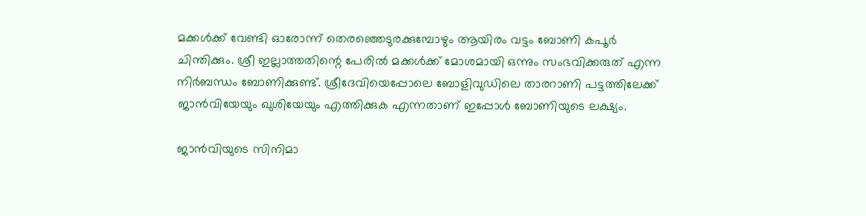മക്കൾക്ക് വേണ്ടി ഓരോന്ന് തെരഞ്ഞെടുരക്കുമ്പോഴും ആയിരം വട്ടം ബോണി കപൂർ ചിന്തിക്കും. ശ്രീ ഇല്ലാത്തതിന്റെ പേരിൽ മക്കൾക്ക് മോശമായി ഒന്നും സംഭവിക്കരുത് എന്ന നിർബന്ധം ബോണിക്കുണ്ട്. ശ്രീദേവിയെപ്പോലെ ബോളിവുഡിലെ താരറാണി പട്ടത്തിലേക്ക് ജാൻവിയേയും ഖുശിയേയും എത്തിക്കുക എന്നതാണ് ഇപ്പോൾ ബോണിയുടെ ലക്ഷ്യം.

ജാൻവിയുടെ സിനിമാ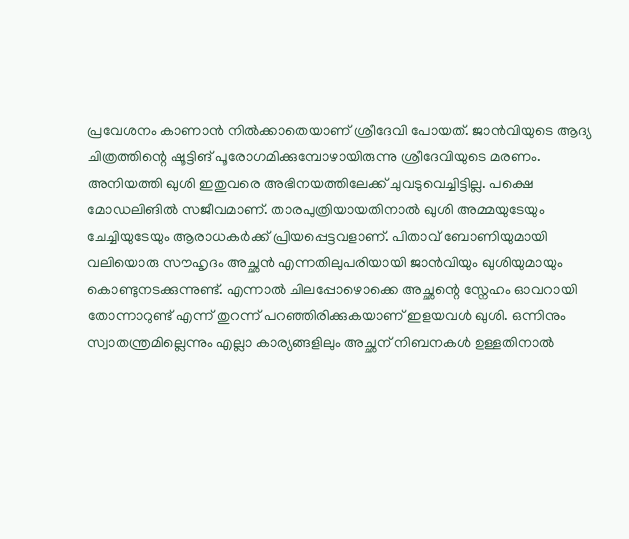പ്രവേശനം കാണാൻ നിൽക്കാതെയാണ് ശ്രീദേവി പോയത്. ജാൻവിയുടെ ആദ്യ ചിത്രത്തിന്റെ ഷൂട്ടിങ് പൂരോഗമിക്കുമ്പോഴായിരുന്നു ശ്രീദേവിയുടെ മരണം. അനിയത്തി ഖുശി ഇതുവരെ അഭിനയത്തിലേക്ക് ചുവടുവെച്ചിട്ടില്ല. പക്ഷെ മോഡലിങിൽ സജീവമാണ്. താരപുത്രിയായതിനാൽ ഖുശി അമ്മയുടേയും ചേച്ചിയുടേയും ആരാധകർക്ക് പ്രിയപ്പെട്ടവളാണ്. പിതാവ് ബോണിയുമായി വലിയൊരു സൗഹൃദം അച്ഛൻ എന്നതിലുപരിയായി ജാൻവിയും ഖുശിയുമായും കൊണ്ടുനടക്കുന്നുണ്ട്. എന്നാൽ ചിലപ്പോഴൊക്കെ അച്ഛന്റെ സ്നേഹം ഓവറായി തോന്നാറുണ്ട് എന്ന് തുറന്ന് പറഞ്ഞിരിക്കുകയാണ് ഇളയവൾ ഖുശി. ഒന്നിനും സ്വാതന്ത്രമില്ലെന്നും എല്ലാ കാര്യങ്ങളിലും അച്ഛന് നിബനകൾ ഉള്ളതിനാൽ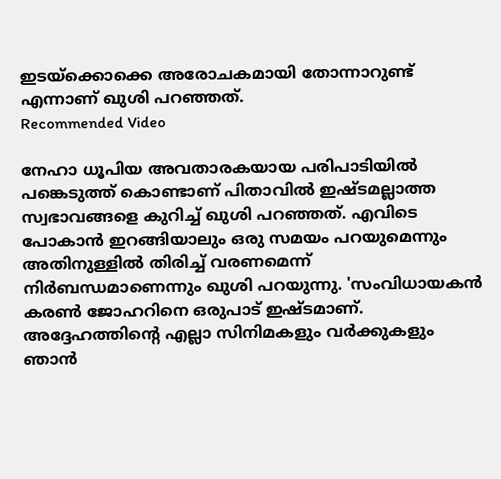ഇടയ്ക്കൊക്കെ അരോചകമായി തോന്നാറുണ്ട് എന്നാണ് ഖുശി പറഞ്ഞത്.
Recommended Video

നേഹാ ധൂപിയ അവതാരകയായ പരിപാടിയിൽ പങ്കെടുത്ത് കൊണ്ടാണ് പിതാവിൽ ഇഷ്ടമല്ലാത്ത സ്വഭാവങ്ങളെ കുറിച്ച് ഖുശി പറഞ്ഞത്. എവിടെ പോകാൻ ഇറങ്ങിയാലും ഒരു സമയം പറയുമെന്നും അതിനുള്ളിൽ തിരിച്ച് വരണമെന്ന് നിർബന്ധമാണെന്നും ഖുശി പറയുന്നു. 'സംവിധായകൻ കരൺ ജോഹറിനെ ഒരുപാട് ഇഷ്ടമാണ്. അദ്ദേഹത്തിന്റെ എല്ലാ സിനിമകളും വർക്കുകളും ഞാൻ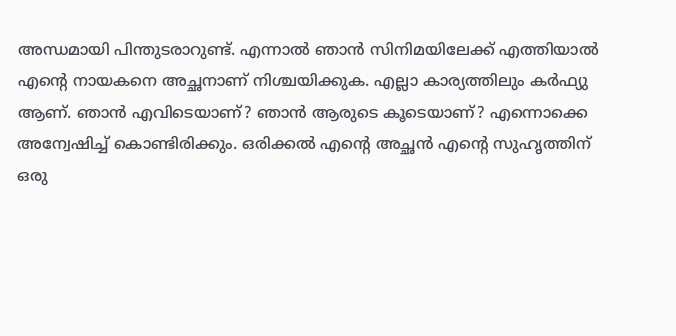അന്ധമായി പിന്തുടരാറുണ്ട്. എന്നാൽ ഞാൻ സിനിമയിലേക്ക് എത്തിയാൽ എന്റെ നായകനെ അച്ഛനാണ് നിശ്ചയിക്കുക. എല്ലാ കാര്യത്തിലും കർഫ്യു ആണ്. ഞാൻ എവിടെയാണ്? ഞാൻ ആരുടെ കൂടെയാണ്? എന്നൊക്കെ അന്വേഷിച്ച് കൊണ്ടിരിക്കും. ഒരിക്കൽ എന്റെ അച്ഛൻ എന്റെ സുഹൃത്തിന് ഒരു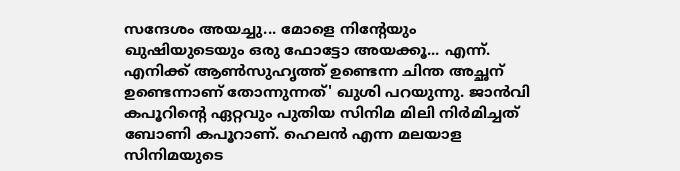സന്ദേശം അയച്ചു... മോളെ നിന്റേയും ഖുഷിയുടെയും ഒരു ഫോട്ടോ അയക്കൂ... എന്ന്. എനിക്ക് ആൺസുഹൃത്ത് ഉണ്ടെന്ന ചിന്ത അച്ഛന് ഉണ്ടെന്നാണ് തോന്നുന്നത്' ഖുശി പറയുന്നു. ജാൻവി കപൂറിന്റെ ഏറ്റവും പുതിയ സിനിമ മിലി നിർമിച്ചത് ബോണി കപൂറാണ്. ഹെലൻ എന്ന മലയാള സിനിമയുടെ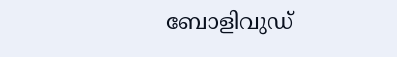ബോളിവുഡ്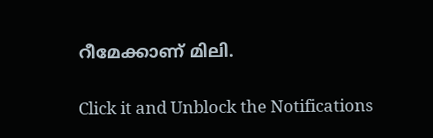റീമേക്കാണ് മിലി.


Click it and Unblock the Notifications